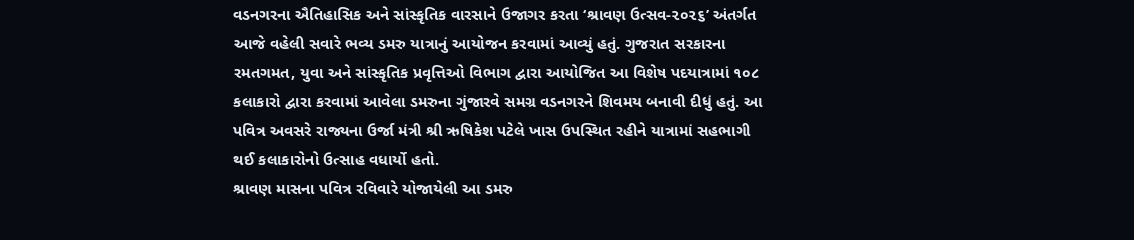વડનગરના ઐતિહાસિક અને સાંસ્કૃતિક વારસાને ઉજાગર કરતા ‘શ્રાવણ ઉત્સવ-૨૦૨૬’ અંતર્ગત આજે વહેલી સવારે ભવ્ય ડમરુ યાત્રાનું આયોજન કરવામાં આવ્યું હતું. ગુજરાત સરકારના રમતગમત, યુવા અને સાંસ્કૃતિક પ્રવૃત્તિઓ વિભાગ દ્વારા આયોજિત આ વિશેષ પદયાત્રામાં ૧૦૮ કલાકારો દ્વારા કરવામાં આવેલા ડમરુના ગુંજારવે સમગ્ર વડનગરને શિવમય બનાવી દીધું હતું. આ પવિત્ર અવસરે રાજ્યના ઉર્જા મંત્રી શ્રી ઋષિકેશ પટેલે ખાસ ઉપસ્થિત રહીને યાત્રામાં સહભાગી થઈ કલાકારોનો ઉત્સાહ વધાર્યો હતો.
શ્રાવણ માસના પવિત્ર રવિવારે યોજાયેલી આ ડમરુ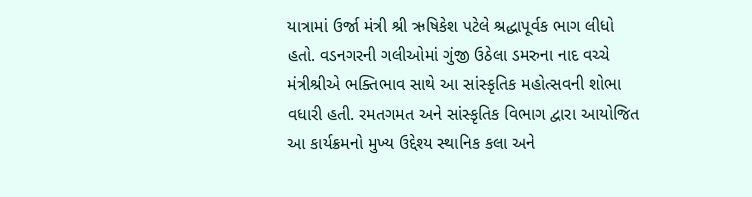યાત્રામાં ઉર્જા મંત્રી શ્રી ઋષિકેશ પટેલે શ્રદ્ધાપૂર્વક ભાગ લીધો હતો. વડનગરની ગલીઓમાં ગુંજી ઉઠેલા ડમરુના નાદ વચ્ચે મંત્રીશ્રીએ ભક્તિભાવ સાથે આ સાંસ્કૃતિક મહોત્સવની શોભા વધારી હતી. રમતગમત અને સાંસ્કૃતિક વિભાગ દ્વારા આયોજિત આ કાર્યક્રમનો મુખ્ય ઉદ્દેશ્ય સ્થાનિક કલા અને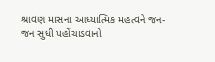શ્રાવણ માસના આધ્યાત્મિક મહત્વને જન-જન સુધી પહોંચાડવાનો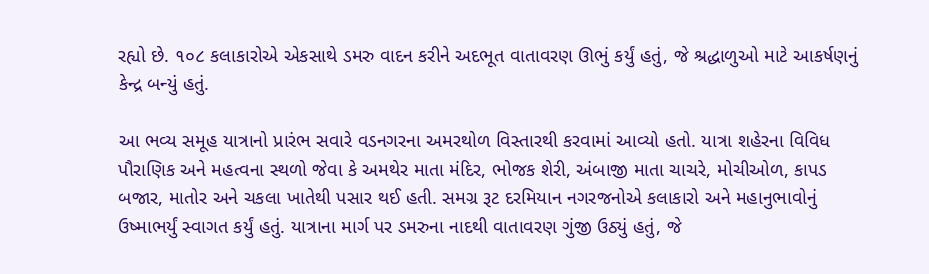રહ્યો છે. ૧૦૮ કલાકારોએ એકસાથે ડમરુ વાદન કરીને અદભૂત વાતાવરણ ઊભું કર્યું હતું, જે શ્રદ્ધાળુઓ માટે આકર્ષણનું કેન્દ્ર બન્યું હતું.

આ ભવ્ય સમૂહ યાત્રાનો પ્રારંભ સવારે વડનગરના અમરથોળ વિસ્તારથી કરવામાં આવ્યો હતો. યાત્રા શહેરના વિવિધ પૌરાણિક અને મહત્વના સ્થળો જેવા કે અમથેર માતા મંદિર, ભોજક શેરી, અંબાજી માતા ચાચરે, મોચીઓળ, કાપડ બજાર, માતોર અને ચકલા ખાતેથી પસાર થઈ હતી. સમગ્ર રૂટ દરમિયાન નગરજનોએ કલાકારો અને મહાનુભાવોનું ઉષ્માભર્યું સ્વાગત કર્યું હતું. યાત્રાના માર્ગ પર ડમરુના નાદથી વાતાવરણ ગુંજી ઉઠ્યું હતું, જે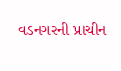વડનગરની પ્રાચીન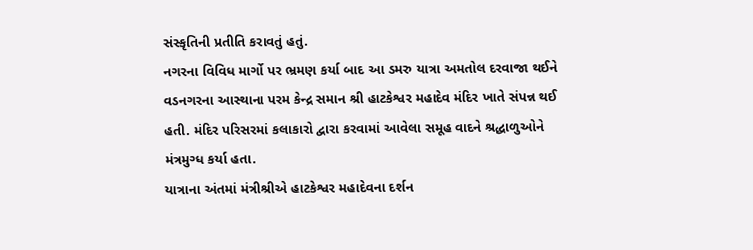સંસ્કૃતિની પ્રતીતિ કરાવતું હતું.
નગરના વિવિધ માર્ગો પર ભ્રમણ કર્યા બાદ આ ડમરુ યાત્રા અમતોલ દરવાજા થઈને વડનગરના આસ્થાના પરમ કેન્દ્ર સમાન શ્રી હાટકેશ્વર મહાદેવ મંદિર ખાતે સંપન્ન થઈ હતી. મંદિર પરિસરમાં કલાકારો દ્વારા કરવામાં આવેલા સમૂહ વાદને શ્રદ્ધાળુઓને મંત્રમુગ્ધ કર્યા હતા.
યાત્રાના અંતમાં મંત્રીશ્રીએ હાટકેશ્વર મહાદેવના દર્શન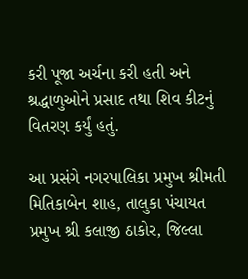કરી પૂજા અર્ચના કરી હતી અને શ્રદ્ધાળુઓને પ્રસાદ તથા શિવ કીટનું વિતરણ કર્યું હતું.

આ પ્રસંગે નગરપાલિકા પ્રમુખ શ્રીમતી મિતિકાબેન શાહ, તાલુકા પંચાયત પ્રમુખ શ્રી કલાજી ઠાકોર, જિલ્લા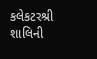કલેકટરશ્રી શાલિની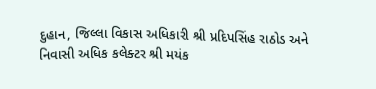દુહાન, જિલ્લા વિકાસ અધિકારી શ્રી પ્રદિપસિંહ રાઠોડ અને નિવાસી અધિક કલેક્ટર શ્રી મયંક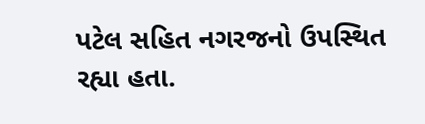પટેલ સહિત નગરજનો ઉપસ્થિત રહ્યા હતા.